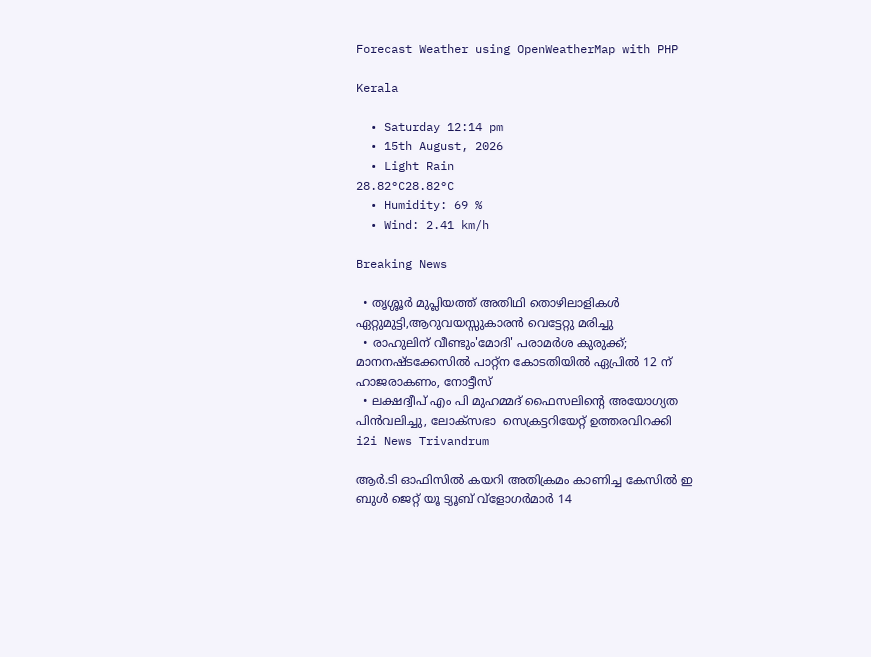Forecast Weather using OpenWeatherMap with PHP

Kerala

  • Saturday 12:14 pm
  • 15th August, 2026
  • Light Rain
28.82°C28.82°C
  • Humidity: 69 %
  • Wind: 2.41 km/h

Breaking News

  • തൃശ്ശൂർ മുപ്ലിയത്ത് അതിഥി തൊഴിലാളികൾ ഏറ്റുമുട്ടി,ആറുവയസ്സുകാരൻ വെട്ടേറ്റു മരിച്ചു
  • രാഹുലിന് വീണ്ടും'മോദി' പരാമര്‍ശ കുരുക്ക്; മാനനഷ്ടക്കേസിൽ പാറ്റ്ന കോടതിയിൽ ഏപ്രിൽ 12 ന് ഹാജരാകണം, നോട്ടീസ്
  • ലക്ഷദ്വീപ് എം പി മുഹമ്മദ് ഫൈസലിൻ്റെ അയോഗ്യത പിൻവലിച്ചു, ലോക്സഭാ  സെക്രട്ടറിയേറ്റ് ഉത്തരവിറക്കി
i2i News Trivandrum

ആർ.ടി ഓഫിസിൽ കയറി അതിക്രമം കാണിച്ച കേസിൽ ഇ ബുൾ ജെറ്റ് യൂ ട്യൂബ് വ്‌ളോഗർമാർ 14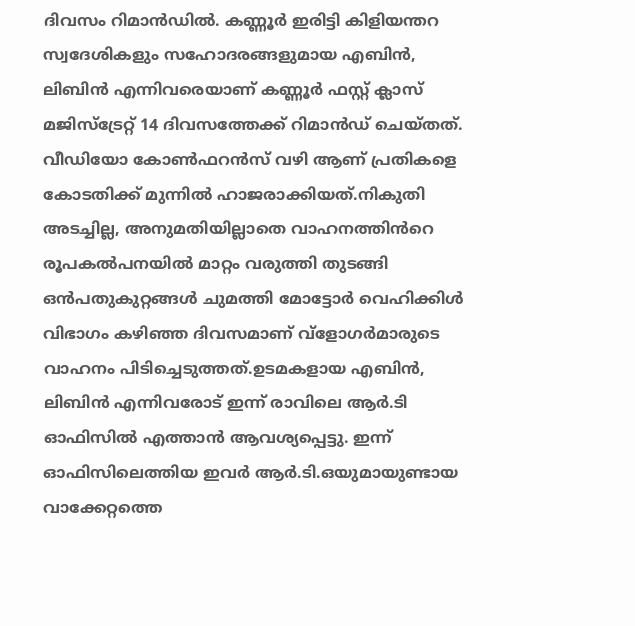ദിവസം റിമാൻഡിൽ. കണ്ണൂർ ഇരിട്ടി കിളിയന്തറ സ്വദേശികളും സഹോദരങ്ങളുമായ എബിൻ, ലിബിൻ എന്നിവരെയാണ് കണ്ണൂർ ഫസ്റ്റ് ക്ലാസ് മജിസ്‌ട്രേറ്റ് 14 ദിവസത്തേക്ക് റിമാൻഡ് ചെയ്തത്. വീഡിയോ കോൺഫറൻസ് വഴി ആണ് പ്രതികളെ കോടതിക്ക് മുന്നിൽ ഹാജരാക്കിയത്.നികുതി അടച്ചില്ല, അനുമതിയില്ലാതെ വാഹനത്തിൻറെ രൂപകൽപനയിൽ മാറ്റം വരുത്തി തുടങ്ങി ഒൻപതുകുറ്റങ്ങൾ ചുമത്തി മോട്ടോർ വെഹിക്കിൾ വിഭാഗം കഴിഞ്ഞ ദിവസമാണ് വ്‌ളോഗർമാരുടെ വാഹനം പിടിച്ചെടുത്തത്.ഉടമകളായ എബിൻ, ലിബിൻ എന്നിവരോട് ഇന്ന് രാവിലെ ആർ.ടി ഓഫിസിൽ എത്താൻ ആവശ്യപ്പെട്ടു. ഇന്ന് ഓഫിസിലെത്തിയ ഇവർ ആർ.ടി.ഒയുമായുണ്ടായ വാക്കേറ്റത്തെ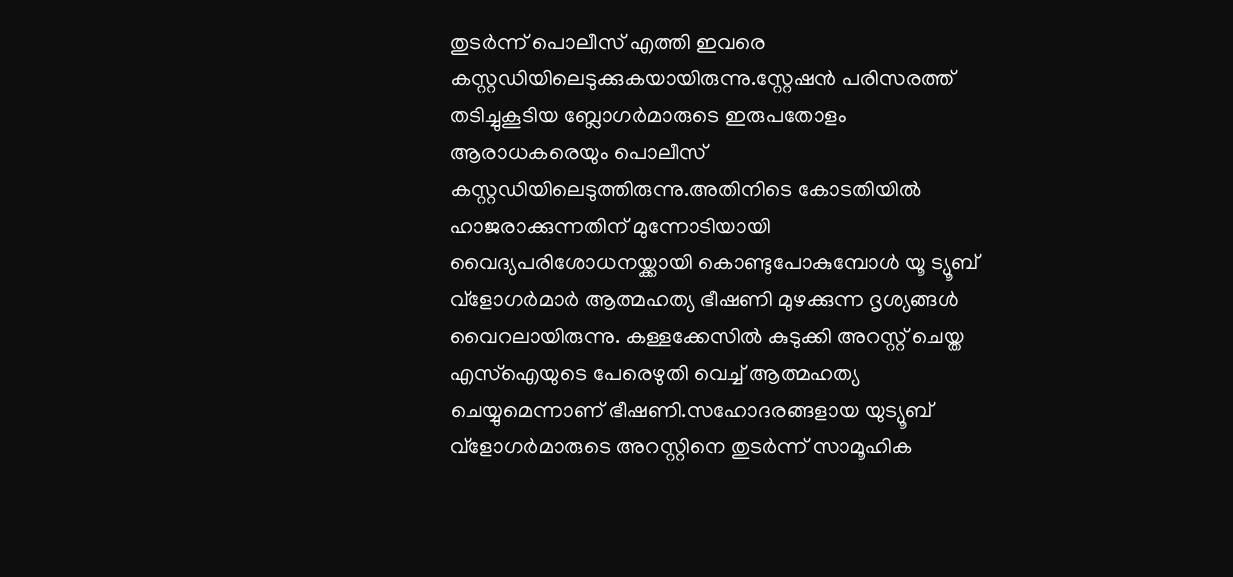തുടർന്ന് പൊലീസ് എത്തി ഇവരെ കസ്റ്റഡിയിലെടുക്കുകയായിരുന്നു.സ്റ്റേഷൻ പരിസരത്ത് തടിച്ചുകൂടിയ ബ്ലോഗർമാരുടെ ഇരുപതോളം ആരാധകരെയും പൊലീസ് കസ്റ്റഡിയിലെടുത്തിരുന്നു.അതിനിടെ കോടതിയിൽ ഹാജരാക്കുന്നതിന് മുന്നോടിയായി വൈദ്യപരിശോധനയ്ക്കായി കൊണ്ടുപോകുമ്പോൾ യൂ ട്യൂബ് വ്‌ളോഗർമാർ ആത്മഹത്യ ഭീഷണി മുഴക്കുന്ന ദൃശ്യങ്ങൾ വൈറലായിരുന്നു. കള്ളക്കേസിൽ കുടുക്കി അറസ്റ്റ് ചെയ്ത എസ്ഐയുടെ പേരെഴുതി വെച്ച് ആത്മഹത്യ ചെയ്യുമെന്നാണ് ഭീഷണി.സഹോദരങ്ങളായ യുട്യൂബ് വ്‌ളോഗർമാരുടെ അറസ്റ്റിനെ തുടർന്ന് സാമൂഹിക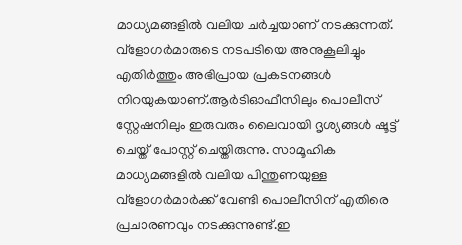മാധ്യമങ്ങളിൽ വലിയ ചർച്ചയാണ് നടക്കുന്നത്. വ്‌ളോഗർമാരുടെ നടപടിയെ അനുകൂലിച്ചും എതിർത്തും അഭിപ്രായ പ്രകടനങ്ങൾ നിറയുകയാണ്.ആർടിഓഫീസിലും പൊലീസ് സ്റ്റേഷനിലും ഇരുവരും ലൈവായി ദൃശ്യങ്ങൾ ഷൂട്ട് ചെയ്ത് പോസ്റ്റ് ചെയ്തിരുന്നു. സാമൂഹിക മാധ്യമങ്ങളിൽ വലിയ പിന്തുണയുള്ള വ്‌ളോഗർമാർക്ക് വേണ്ടി പൊലീസിന് എതിരെ പ്രചാരണവും നടക്കുന്നുണ്ട്.ഇ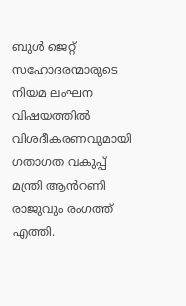ബുൾ ജെറ്റ് സഹോദരന്മാരുടെ നിയമ ലംഘന വിഷയത്തിൽ വിശദീകരണവുമായി ഗതാഗത വകുപ്പ് മന്ത്രി ആൻറണി രാജുവും രംഗത്ത് എത്തി.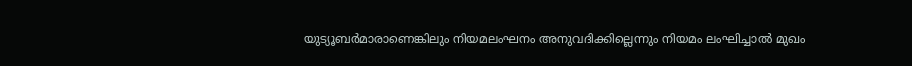യുട്യൂബർമാരാണെങ്കിലും നിയമലംഘനം അനുവദിക്കില്ലെന്നും നിയമം ലംഘിച്ചാൽ മുഖം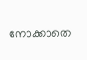നോക്കാതെ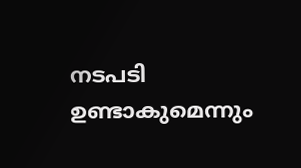നടപടി ഉണ്ടാകുമെന്നും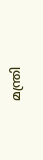മന്ത്രി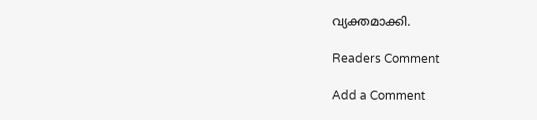വ്യക്തമാക്കി.

Readers Comment

Add a Comment